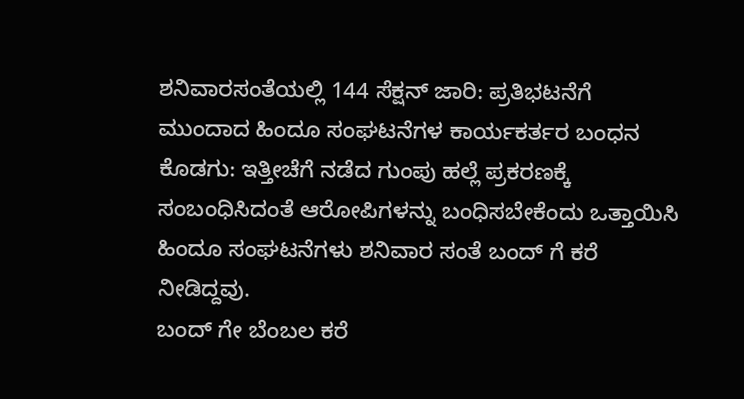ಶನಿವಾರಸಂತೆಯಲ್ಲಿ 144 ಸೆಕ್ಷನ್ ಜಾರಿ: ಪ್ರತಿಭಟನೆಗೆ ಮುಂದಾದ ಹಿಂದೂ ಸಂಘಟನೆಗಳ ಕಾರ್ಯಕರ್ತರ ಬಂಧನ
ಕೊಡಗು: ಇತ್ತೀಚೆಗೆ ನಡೆದ ಗುಂಪು ಹಲ್ಲೆ ಪ್ರಕರಣಕ್ಕೆ ಸಂಬಂಧಿಸಿದಂತೆ ಆರೋಪಿಗಳನ್ನು ಬಂಧಿಸಬೇಕೆಂದು ಒತ್ತಾಯಿಸಿ ಹಿಂದೂ ಸಂಘಟನೆಗಳು ಶನಿವಾರ ಸಂತೆ ಬಂದ್ ಗೆ ಕರೆ ನೀಡಿದ್ದವು.
ಬಂದ್ ಗೇ ಬೆಂಬಲ ಕರೆ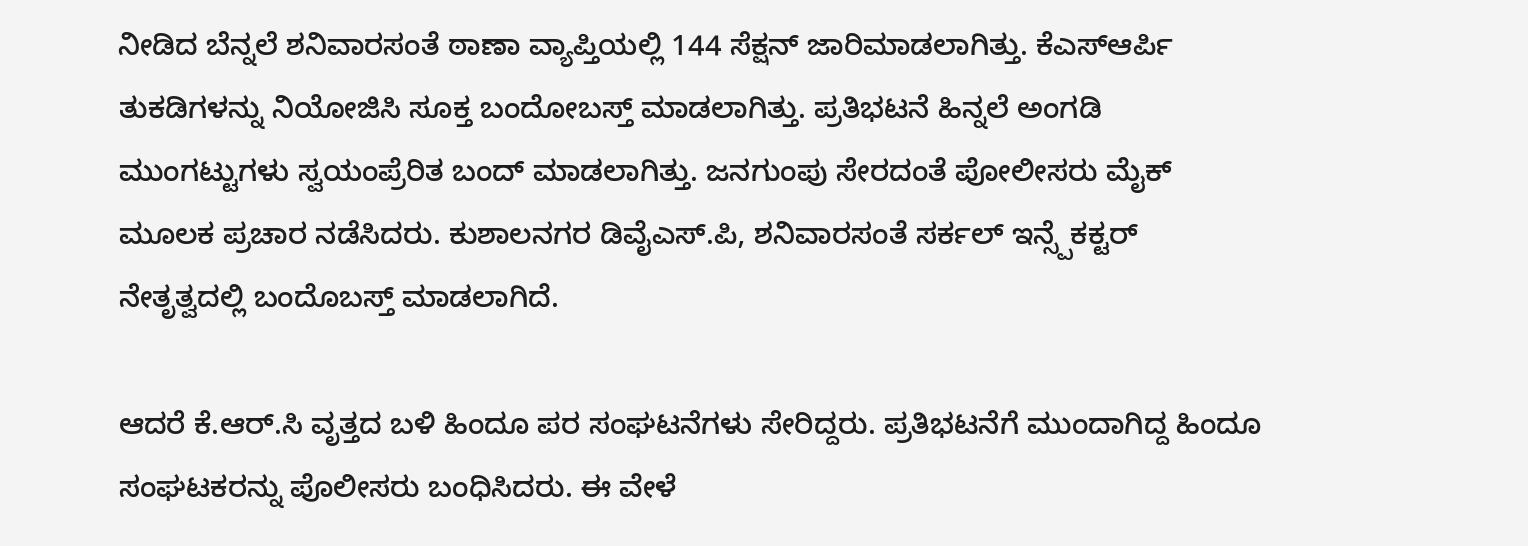ನೀಡಿದ ಬೆನ್ನಲೆ ಶನಿವಾರಸಂತೆ ಠಾಣಾ ವ್ಯಾಪ್ತಿಯಲ್ಲಿ 144 ಸೆಕ್ಷನ್ ಜಾರಿಮಾಡಲಾಗಿತ್ತು. ಕೆಎಸ್ಆರ್ಪಿ ತುಕಡಿಗಳನ್ನು ನಿಯೋಜಿಸಿ ಸೂಕ್ತ ಬಂದೋಬಸ್ತ್ ಮಾಡಲಾಗಿತ್ತು. ಪ್ರತಿಭಟನೆ ಹಿನ್ನಲೆ ಅಂಗಡಿ ಮುಂಗಟ್ಟುಗಳು ಸ್ವಯಂಪ್ರೆರಿತ ಬಂದ್ ಮಾಡಲಾಗಿತ್ತು. ಜನಗುಂಪು ಸೇರದಂತೆ ಪೋಲೀಸರು ಮೈಕ್ ಮೂಲಕ ಪ್ರಚಾರ ನಡೆಸಿದರು. ಕುಶಾಲನಗರ ಡಿವೈಎಸ್.ಪಿ, ಶನಿವಾರಸಂತೆ ಸರ್ಕಲ್ ಇನ್ಸ್ಪೆಕಕ್ಟರ್ ನೇತೃತ್ವದಲ್ಲಿ ಬಂದೊಬಸ್ತ್ ಮಾಡಲಾಗಿದೆ.

ಆದರೆ ಕೆ.ಆರ್.ಸಿ ವೃತ್ತದ ಬಳಿ ಹಿಂದೂ ಪರ ಸಂಘಟನೆಗಳು ಸೇರಿದ್ದರು. ಪ್ರತಿಭಟನೆಗೆ ಮುಂದಾಗಿದ್ದ ಹಿಂದೂ ಸಂಘಟಕರನ್ನು ಪೊಲೀಸರು ಬಂಧಿಸಿದರು. ಈ ವೇಳೆ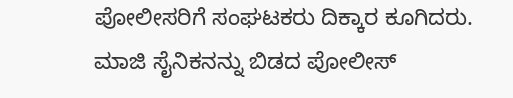ಪೋಲೀಸರಿಗೆ ಸಂಘಟಕರು ದಿಕ್ಕಾರ ಕೂಗಿದರು.
ಮಾಜಿ ಸೈನಿಕನನ್ನು ಬಿಡದ ಪೋಲೀಸ್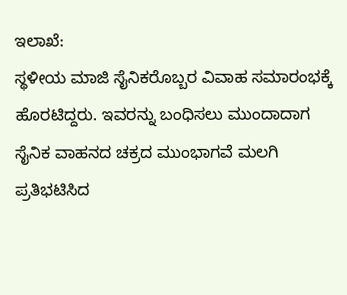ಇಲಾಖೆ:
ಸ್ಥಳೀಯ ಮಾಜಿ ಸೈನಿಕರೊಬ್ಬರ ವಿವಾಹ ಸಮಾರಂಭಕ್ಕೆ ಹೊರಟಿದ್ದರು. ಇವರನ್ನು ಬಂಧಿಸಲು ಮುಂದಾದಾಗ ಸೈನಿಕ ವಾಹನದ ಚಕ್ರದ ಮುಂಭಾಗವೆ ಮಲಗಿ ಪ್ರತಿಭಟಿಸಿದ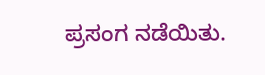ಪ್ರಸಂಗ ನಡೆಯಿತು.